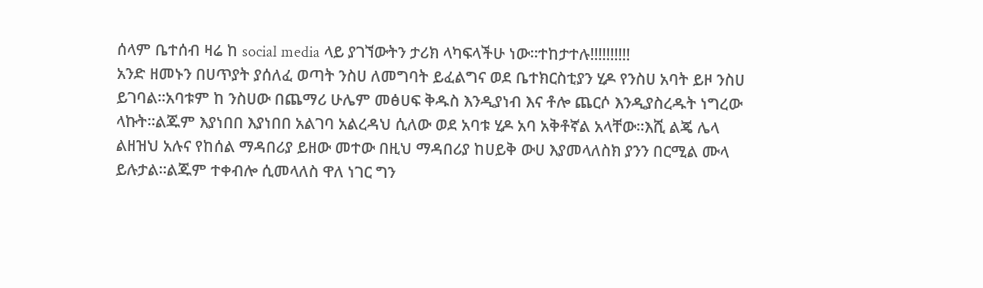ሰላም ቤተሰብ ዛሬ ከ social media ላይ ያገኘውትን ታሪክ ላካፍላችሁ ነው።ተከታተሉ!!!!!!!!!!
አንድ ዘመኑን በሀጥያት ያሰለፈ ወጣት ንስሀ ለመግባት ይፈልግና ወደ ቤተክርስቲያን ሂዶ የንስሀ አባት ይዞ ንስሀ ይገባል።አባቱም ከ ንስሀው በጨማሪ ሁሌም መፅሀፍ ቅዱስ እንዲያነብ እና ቶሎ ጨርሶ እንዲያስረዱት ነግረው ላኩት።ልጁም እያነበበ እያነበበ አልገባ አልረዳህ ሲለው ወደ አባቱ ሂዶ አባ አቅቶኛል አላቸው።እሺ ልጄ ሌላ ልዘዝህ አሉና የከሰል ማዳበሪያ ይዘው መተው በዚህ ማዳበሪያ ከሀይቅ ውሀ እያመላለስክ ያንን በርሚል ሙላ ይሉታል።ልጁም ተቀብሎ ሲመላለስ ዋለ ነገር ግን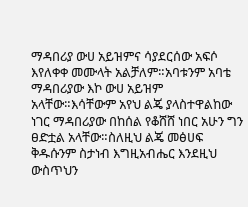ማዳበሪያ ውሀ አይዝምና ሳያደርሰው አፍሶ እየለቀቀ መሙላት አልቻለም።አባቱንም አባቴ ማዳበሪያው እኮ ውሀ አይዝም አላቸው።እሳቸውም አየህ ልጄ ያላስተዋልከው ነገር ማዳበሪያው በከሰል የቆሸሸ ነበር አሁን ግን ፀድቷል አላቸው።ስለዚህ ልጄ መፅሀፍ ቅዱሱንም ስታነብ እግዚአብሔር እንደዚህ ውስጥህን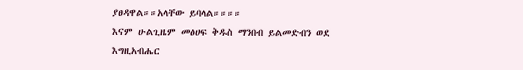ያፀዳዋል።።አላቸው ይባላል።።።።
እናም ሁልጊዜም መፅሀፍ ቅዱስ ማንበብ ይልመድብን ወደ እግዚአብሔር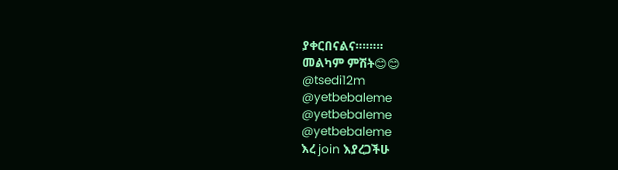ያቀርበናልና።።።።
መልካም ምሽት😊😊
@tsedi12m
@yetbebaleme
@yetbebaleme
@yetbebaleme
እረ join እያረጋችሁ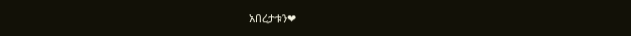አበረታቱን❤